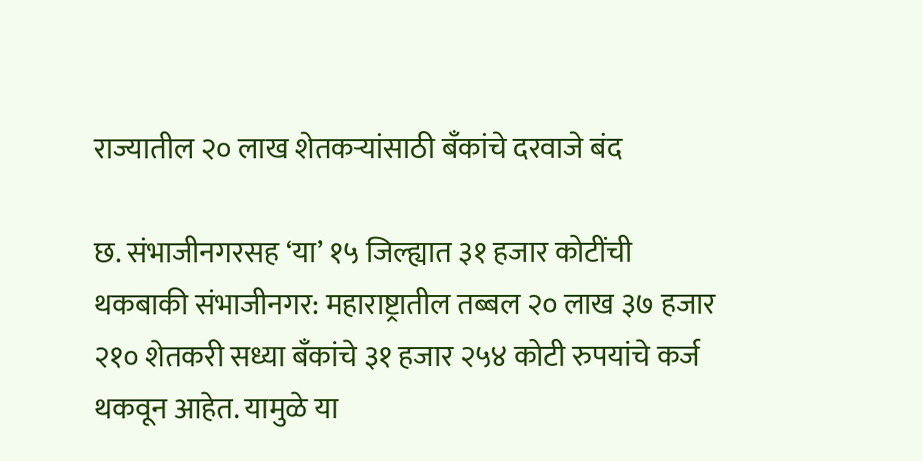राज्यातील २० लाख शेतकऱ्यांसाठी बॅंकांचे दरवाजे बंद

छ. संभाजीनगरसह ‘या’ १५ जिल्ह्यात ३१ हजार कोटींची थकबाकी संभाजीनगर: महाराष्ट्रातील तब्बल २० लाख ३७ हजार २१० शेतकरी सध्या बॅंकांचे ३१ हजार २५४ कोटी रुपयांचे कर्ज थकवून आहेत. यामुळे या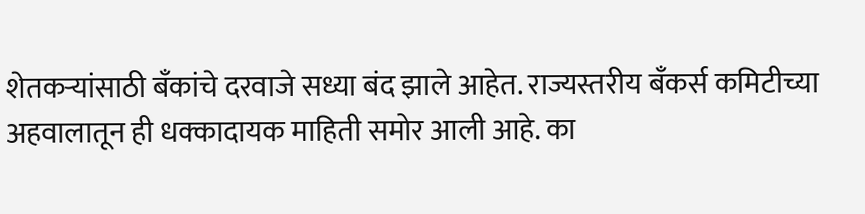शेतकऱ्यांसाठी बॅंकांचे दरवाजे सध्या बंद झाले आहेत. राज्यस्तरीय बॅंकर्स कमिटीच्या अहवालातून ही धक्कादायक माहिती समोर आली आहे. का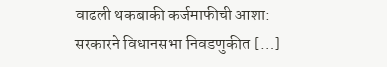वाढली थकबाकी कर्जमाफीची आशा: सरकारने विधानसभा निवडणुकीत […]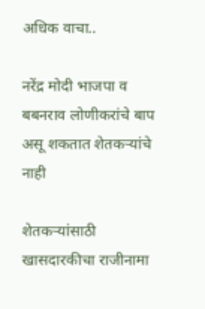अधिक वाचा..

नरेंद्र मोदी भाजपा व बबनराव लोणीकरांचे बाप असू शकतात शेतकऱ्यांचे नाही

शेतकऱ्यांसाठी खासदारकीचा राजीनामा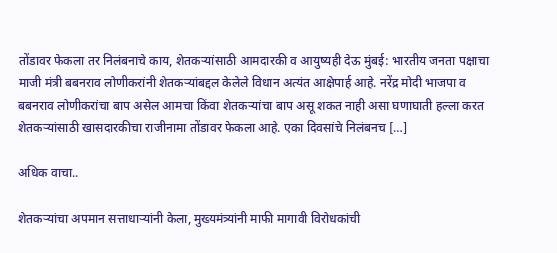तोंडावर फेकला तर निलंबनाचे काय, शेतकऱ्यांसाठी आमदारकी व आयुष्यही देऊ मुंबई: भारतीय जनता पक्षाचा माजी मंत्री बबनराव लोणीकरांनी शेतकऱ्यांबद्दल केलेले विधान अत्यंत आक्षेपार्ह आहे. नरेंद्र मोदी भाजपा व बबनराव लोणीकरांचा बाप असेल आमचा किंवा शेतकऱ्यांचा बाप असू शकत नाही असा घणाघाती हल्ला करत शेतकऱ्यांसाठी खासदारकीचा राजीनामा तोंडावर फेकला आहे. एका दिवसांचे निलंबनच […]

अधिक वाचा..

शेतकऱ्यांचा अपमान सत्ताधाऱ्यांनी केला, मुख्यमंत्र्यांनी माफी मागावी विरोधकांची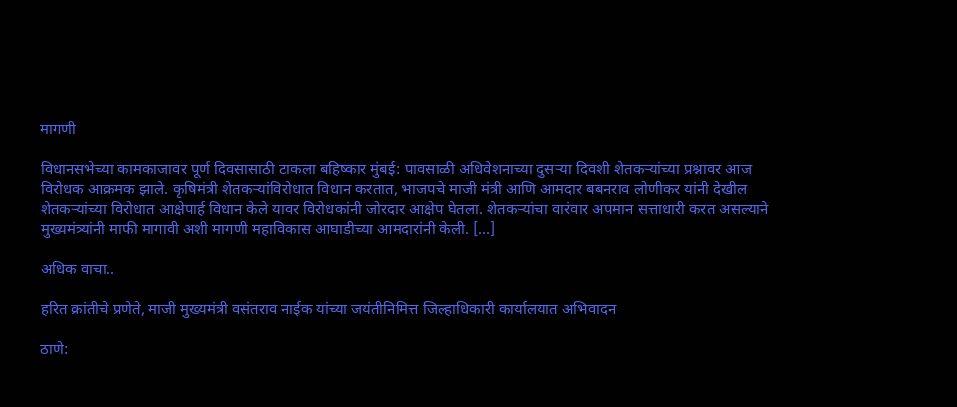मागणी

विधानसभेच्या कामकाजावर पूर्ण दिवसासाठी टाकला बहिष्कार मुंबई: पावसाळी अधिवेशनाच्या दुसऱ्या दिवशी शेतकऱ्यांच्या प्रश्नावर आज विरोधक आक्रमक झाले. कृषिमंत्री शेतकऱ्यांविरोधात विधान करतात, भाजपचे माजी मंत्री आणि आमदार बबनराव लोणीकर यांनी देखील शेतकऱ्यांच्या विरोधात आक्षेपार्ह विधान केले यावर विरोधकांनी जोरदार आक्षेप घेतला. शेतकऱ्यांचा वारंवार अपमान सत्ताधारी करत असल्याने मुख्यमंत्र्यांनी माफी मागावी अशी मागणी महाविकास आघाडीच्या आमदारांनी केली. […]

अधिक वाचा..

हरित क्रांतीचे प्रणेते, माजी मुख्यमंत्री वसंतराव नाईक यांच्या जयंतीनिमित्त जिल्हाधिकारी कार्यालयात अभिवादन

ठाणे: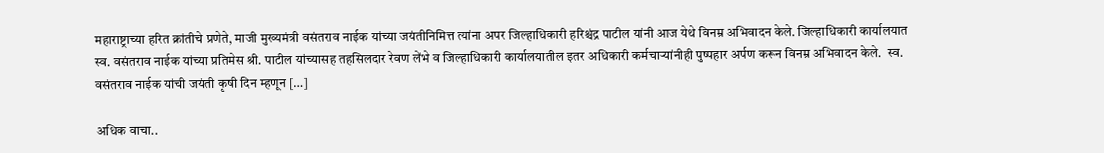महाराष्ट्राच्या हरित क्रांतीचे प्रणेते, माजी मुख्यमंत्री वसंतराव नाईक यांच्या जयंतीनिमित्त त्यांना अपर जिल्हाधिकारी हरिश्चंद्र पाटील यांनी आज येथे विनम्र अभिवादन केले. जिल्हाधिकारी कार्यालयात स्व. वसंतराव नाईक यांच्या प्रतिमेस श्री. पाटील यांच्यासह तहसिलदार रेवण लेंभे व जिल्हाधिकारी कार्यालयातील इतर अधिकारी कर्मचाऱ्यांनीही पुष्पहार अर्पण करून विनम्र अभिवादन केले.  स्व. वसंतराव नाईक यांची जयंती कृषी दिन म्हणून […]

अधिक वाचा..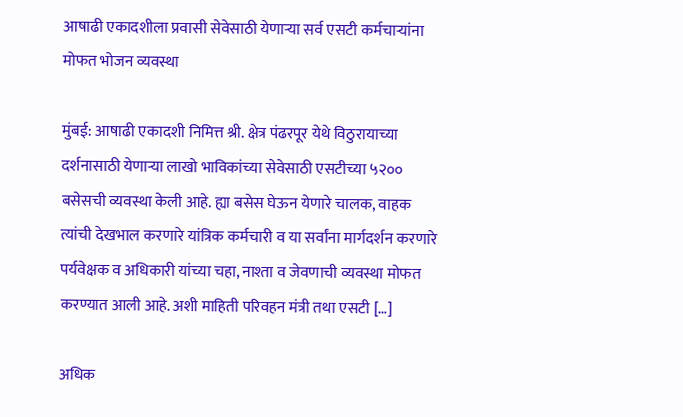आषाढी एकादशीला प्रवासी सेवेसाठी येणाऱ्या सर्व एसटी कर्मचाऱ्यांना मोफत भोजन व्यवस्था

मुंबई: आषाढी एकादशी निमित्त श्री. क्षेत्र पंढरपूर येथे विठुरायाच्या दर्शनासाठी येणाऱ्या लाखो भाविकांच्या सेवेसाठी एसटीच्या ५२०० बसेसची व्यवस्था केली आहे. ह्या बसेस घेऊन येणारे चालक, वाहक त्यांची देखभाल करणारे यांत्रिक कर्मचारी व या सर्वांना मार्गदर्शन करणारे पर्यवेक्षक व अधिकारी यांच्या चहा, नाश्ता व जेवणाची व्यवस्था मोफत करण्यात आली आहे. अशी माहिती परिवहन मंत्री तथा एसटी […]

अधिक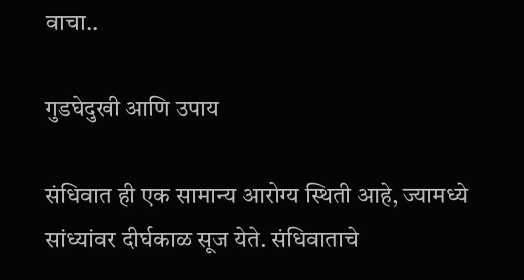वाचा..

गुडघेदुखी आणि उपाय

संधिवात ही एक सामान्य आरोग्य स्थिती आहे, ज्यामध्ये सांध्यांवर दीर्घकाळ सूज येते. संधिवाताचे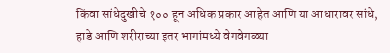किंवा सांधेदुखीचे १०० हून अधिक प्रकार आहेत आणि या आधारावर सांधे, हाडे आणि शरीराच्या इतर भागांमध्ये वेगवेगळ्या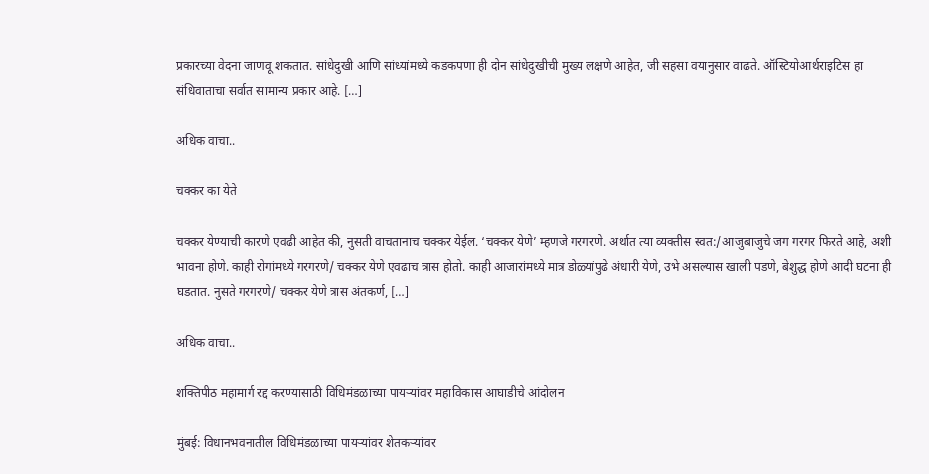प्रकारच्या वेदना जाणवू शकतात. सांधेदुखी आणि सांध्यांमध्ये कडकपणा ही दोन सांधेदुखीची मुख्य लक्षणे आहेत, जी सहसा वयानुसार वाढते. ऑस्टियोआर्थराइटिस हा संधिवाताचा सर्वात सामान्य प्रकार आहे. […]

अधिक वाचा..

चक्कर का येते

चक्कर येण्याची कारणे एवढी आहेत की, नुसती वाचतानाच चक्कर येईल. ‘चक्कर येणे’ म्हणजे गरगरणे. अर्थात त्या व्यक्तीस स्वत:/आजुबाजुचे जग गरगर फिरते आहे, अशी भावना होणे. काही रोगांमध्ये गरगरणे/ चक्कर येणे एवढाच त्रास होतो. काही आजारांमध्ये मात्र डोळ्यांपुढे अंधारी येणे, उभे असल्यास खाली पडणे, बेशुद्ध होणे आदी घटना ही घडतात. नुसते गरगरणे/ चक्कर येणे त्रास अंतकर्ण, […]

अधिक वाचा..

शक्तिपीठ महामार्ग रद्द करण्यासाठी विधिमंडळाच्या पायऱ्यांवर महाविकास आघाडीचे आंदोलन

मुंबई: विधानभवनातील विधिमंडळाच्या पायऱ्यांवर शेतकऱ्यांवर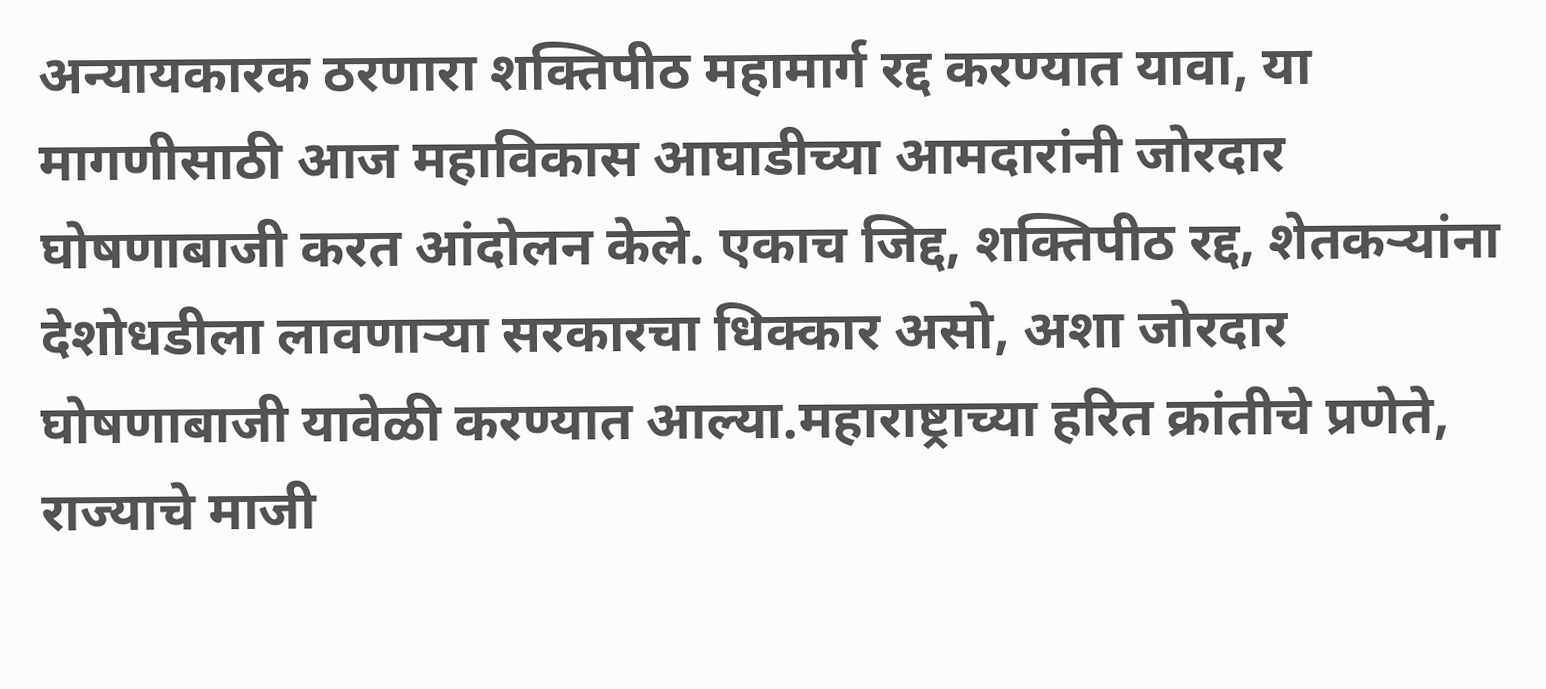अन्यायकारक ठरणारा शक्तिपीठ महामार्ग रद्द करण्यात यावा, या मागणीसाठी आज महाविकास आघाडीच्या आमदारांनी जोरदार घोषणाबाजी करत आंदोलन केले. एकाच जिद्द, शक्तिपीठ रद्द, शेतकऱ्यांना देशोधडीला लावणाऱ्या सरकारचा धिक्कार असो, अशा जोरदार घोषणाबाजी यावेळी करण्यात आल्या.महाराष्ट्राच्या हरित क्रांतीचे प्रणेते, राज्याचे माजी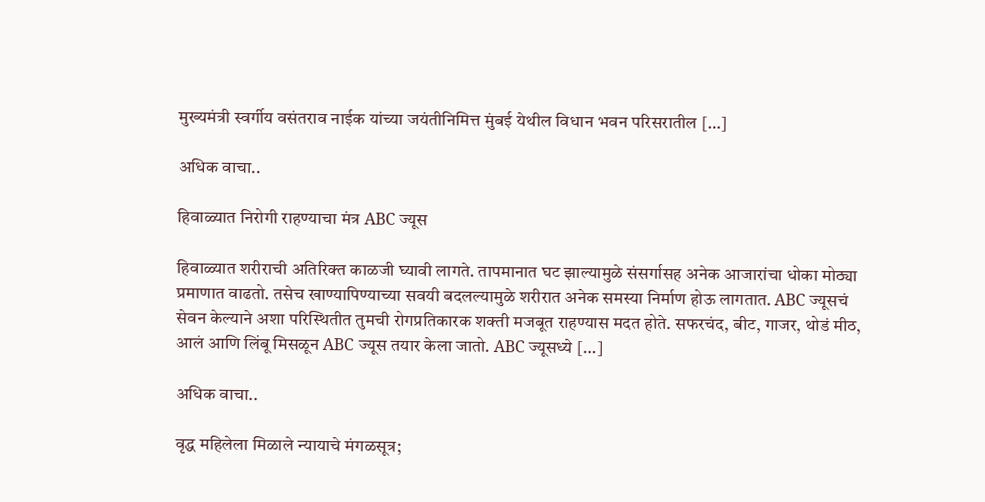मुख्यमंत्री स्वर्गीय वसंतराव नाईक यांच्या जयंतीनिमित्त मुंबई येथील विधान भवन परिसरातील […]

अधिक वाचा..

हिवाळ्यात निरोगी राहण्याचा मंत्र ABC ज्यूस

हिवाळ्यात शरीराची अतिरिक्त काळजी घ्यावी लागते. तापमानात घट झाल्यामुळे संसर्गासह अनेक आजारांचा धोका मोठ्या प्रमाणात वाढतो. तसेच खाण्यापिण्याच्या सवयी बदलल्यामुळे शरीरात अनेक समस्या निर्माण होऊ लागतात. ABC ज्यूसचं सेवन केल्याने अशा परिस्थितीत तुमची रोगप्रतिकारक शक्ती मजबूत राहण्यास मदत होते. सफरचंद, बीट, गाजर, थोडं मीठ, आलं आणि लिंबू मिसळून ABC ज्यूस तयार केला जातो. ABC ज्यूसध्ये […]

अधिक वाचा..

वृद्ध महिलेला मिळाले न्यायाचे मंगळसूत्र;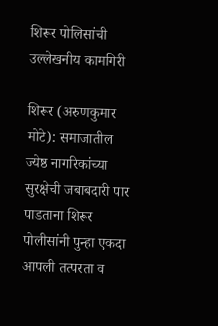शिरूर पोलिसांची उल्लेखनीय कामगिरी

शिरूर (अरुणकुमार मोटे): समाजातील ज्येष्ठ नागरिकांच्या सुरक्षेची जबाबदारी पार पाडताना शिरूर पोलीसांनी पुन्हा एकदा आपली तत्परता व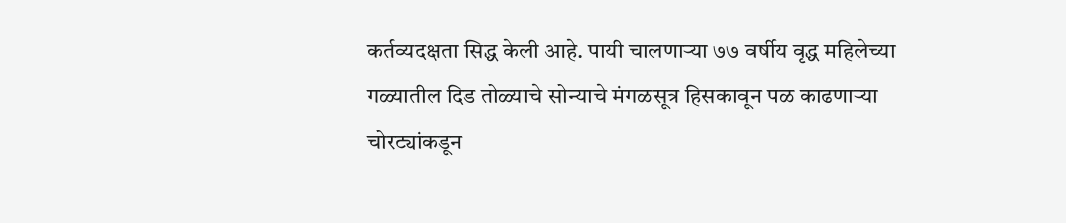कर्तव्यदक्षता सिद्ध केली आहे. पायी चालणाऱ्या ७७ वर्षीय वृद्ध महिलेच्या गळ्यातील दिड तोळ्याचे सोन्याचे मंगळसूत्र हिसकावून पळ काढणाऱ्या चोरट्यांकडून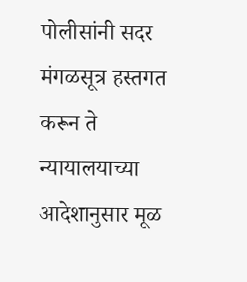पोलीसांनी सदर मंगळसूत्र हस्तगत करून ते न्यायालयाच्या आदेशानुसार मूळ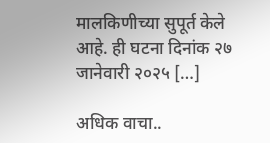मालकिणीच्या सुपूर्त केले आहे. ही घटना दिनांक २७ जानेवारी २०२५ […]

अधिक वाचा..